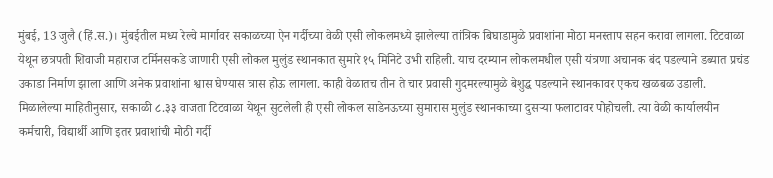मुंबई, 13 जुलै (हिं.स.)। मुंबईतील मध्य रेल्वे मार्गावर सकाळच्या ऐन गर्दीच्या वेळी एसी लोकलमध्ये झालेल्या तांत्रिक बिघाडामुळे प्रवाशांना मोठा मनस्ताप सहन करावा लागला. टिटवाळा येथून छत्रपती शिवाजी महाराज टर्मिनसकडे जाणारी एसी लोकल मुलुंड स्थानकात सुमारे १५ मिनिटे उभी राहिली. याच दरम्यान लोकलमधील एसी यंत्रणा अचानक बंद पडल्याने डब्यात प्रचंड उकाडा निर्माण झाला आणि अनेक प्रवाशांना श्वास घेण्यास त्रास होऊ लागला. काही वेळातच तीन ते चार प्रवासी गुदमरल्यामुळे बेशुद्ध पडल्याने स्थानकावर एकच खळबळ उडाली.
मिळालेल्या माहितीनुसार, सकाळी ८.३३ वाजता टिटवाळा येथून सुटलेली ही एसी लोकल साडेनऊच्या सुमारास मुलुंड स्थानकाच्या दुसऱ्या फलाटावर पोहोचली. त्या वेळी कार्यालयीन कर्मचारी, विद्यार्थी आणि इतर प्रवाशांची मोठी गर्दी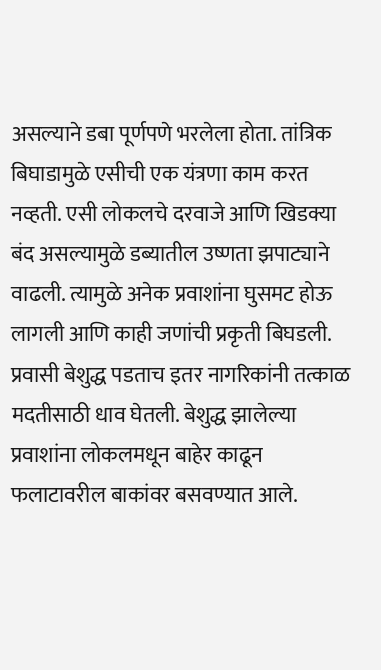असल्याने डबा पूर्णपणे भरलेला होता. तांत्रिक बिघाडामुळे एसीची एक यंत्रणा काम करत नव्हती. एसी लोकलचे दरवाजे आणि खिडक्या बंद असल्यामुळे डब्यातील उष्णता झपाट्याने वाढली. त्यामुळे अनेक प्रवाशांना घुसमट होऊ लागली आणि काही जणांची प्रकृती बिघडली.
प्रवासी बेशुद्ध पडताच इतर नागरिकांनी तत्काळ मदतीसाठी धाव घेतली. बेशुद्ध झालेल्या प्रवाशांना लोकलमधून बाहेर काढून फलाटावरील बाकांवर बसवण्यात आले.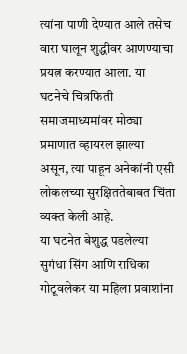त्यांना पाणी देण्यात आले तसेच वारा घालून शुद्धीवर आणण्याचा प्रयत्न करण्यात आला. या घटनेचे चित्रफिती समाजमाध्यमांवर मोठ्या प्रमाणात व्हायरल झाल्या असून, त्या पाहून अनेकांनी एसी लोकलच्या सुरक्षिततेबाबत चिंता व्यक्त केली आहे.
या घटनेत बेशुद्ध पडलेल्या सुगंधा सिंग आणि राधिका गोटूवलेकर या महिला प्रवाशांना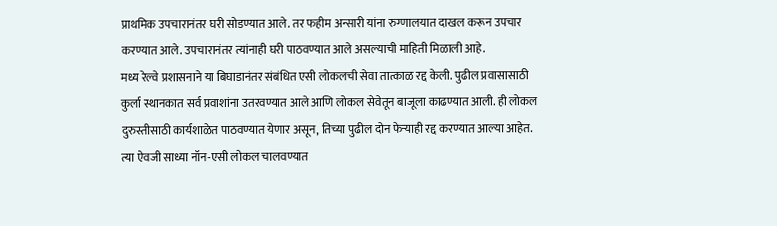प्राथमिक उपचारानंतर घरी सोडण्यात आले. तर फहीम अन्सारी यांना रुग्णालयात दाखल करून उपचार करण्यात आले. उपचारानंतर त्यांनाही घरी पाठवण्यात आले असल्याची माहिती मिळाली आहे.
मध्य रेल्वे प्रशासनाने या बिघाडानंतर संबंधित एसी लोकलची सेवा तात्काळ रद्द केली. पुढील प्रवासासाठी कुर्ला स्थानकात सर्व प्रवाशांना उतरवण्यात आले आणि लोकल सेवेतून बाजूला काढण्यात आली. ही लोकल दुरुस्तीसाठी कार्यशाळेत पाठवण्यात येणार असून, तिच्या पुढील दोन फेऱ्याही रद्द करण्यात आल्या आहेत. त्या ऐवजी साध्या नॉन-एसी लोकल चालवण्यात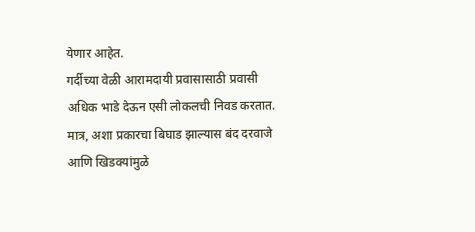येणार आहेत.
गर्दीच्या वेळी आरामदायी प्रवासासाठी प्रवासी अधिक भाडे देऊन एसी लोकलची निवड करतात. मात्र, अशा प्रकारचा बिघाड झाल्यास बंद दरवाजे आणि खिडक्यांमुळे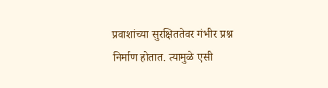प्रवाशांच्या सुरक्षिततेवर गंभीर प्रश्न निर्माण होतात. त्यामुळे एसी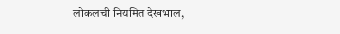लोकलची नियमित देखभाल,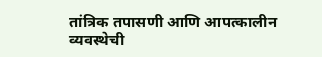तांत्रिक तपासणी आणि आपत्कालीन व्यवस्थेची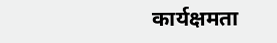कार्यक्षमता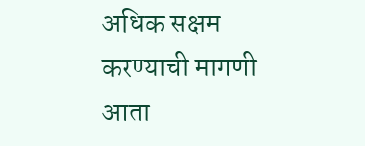अधिक सक्षम करण्याची मागणी आता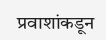प्रवाशांकडून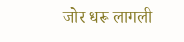जोर धरू लागली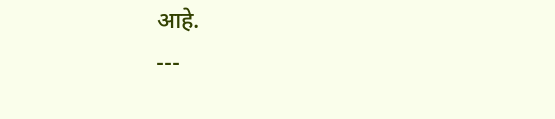आहे.
---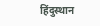हिंदुस्थान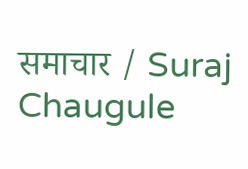समाचार / Suraj Chaugule